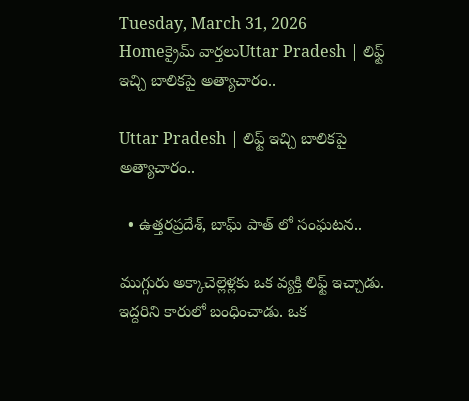Tuesday, March 31, 2026
Homeక్రైమ్ వార్తలుUttar Pradesh | లిఫ్ట్ ఇచ్చి బాలికపై అత్యాచారం..

Uttar Pradesh | లిఫ్ట్ ఇచ్చి బాలికపై అత్యాచారం..

  • ఉత్తరప్రదేశ్, బాఘ్ పాత్ లో సంఘటన..

ముగ్గురు అక్కాచెల్లెళ్లకు ఒక వ్యక్తి లిఫ్ట్‌ ఇచ్చాడు. ఇద్దరిని కారులో బంధించాడు. ఒక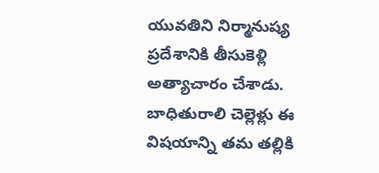యువతిని నిర్మానుష్య ప్రదేశానికి తీసుకెళ్లి అత్యాచారం చేశాడు. బాధితురాలి చెల్లెళ్లు ఈ విషయాన్ని తమ తల్లికి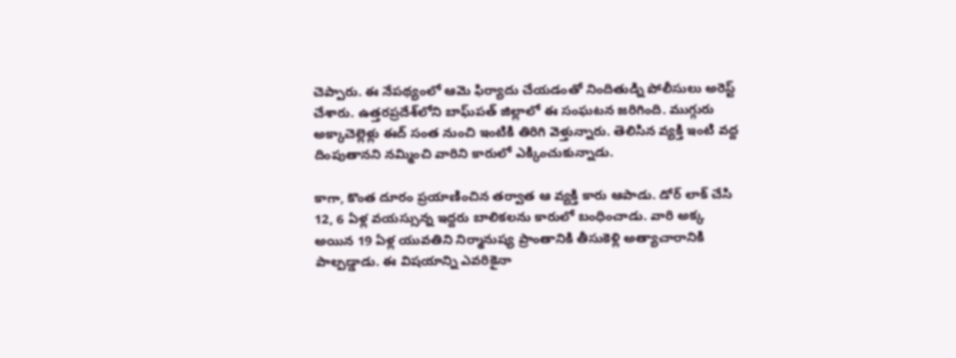చెప్పారు. ఈ నేపథ్యంలో ఆమె ఫిర్యాదు చేయడంతో నిందితుడ్ని పోలీసులు అరెస్ట్‌ చేశారు. ఉత్తరప్రదేశ్‌లోని బాఘ్‌పత్‌ జిల్లాలో ఈ సంఘటన జరిగింది. ముగ్గురు అక్కాచెల్లెళ్లు ఈద్‌ సంత నుంచి ఇంటికి తిరిగి వెళ్తున్నారు. తెలిసిన వ్యక్తి ఇంటి వద్ద దింపుతానని నమ్మించి వారిని కారులో ఎక్కించుకున్నాడు.

కాగా, కొంత దూరం ప్రయాణించిన తర్వాత ఆ వ్యక్తి కారు ఆపాడు. డోర్‌ లాక్‌ చేసి 12, 6 ఏళ్ల వయస్సున్న ఇద్దరు బాలికలను కారులో బంధించాడు. వారి అక్క అయిన 19 ఏళ్ల యువతిని నిర్మానుష్య ప్రాంతానికి తీసుకెళ్లి అత్యాచారానికి పాల్పడ్డాడు. ఈ విషయాన్ని ఎవరికైనా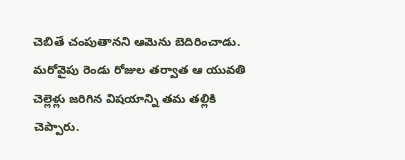చెబితే చంపుతానని ఆమెను బెదిరించాడు. మరోవైపు రెండు రోజుల తర్వాత ఆ యువతి చెల్లెళ్లు జరిగిన విషయాన్ని తమ తల్లికి చెప్పారు.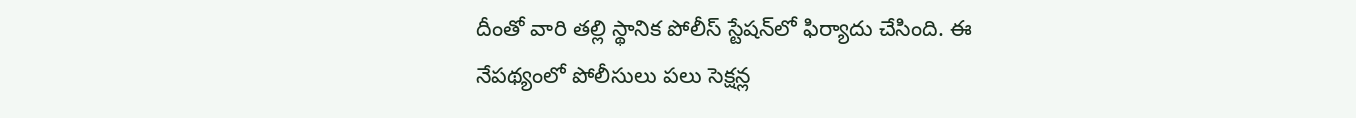దీంతో వారి తల్లి స్థానిక పోలీస్‌ స్టేషన్‌లో ఫిర్యాదు చేసింది. ఈ నేపథ్యంలో పోలీసులు పలు సెక్షన్ల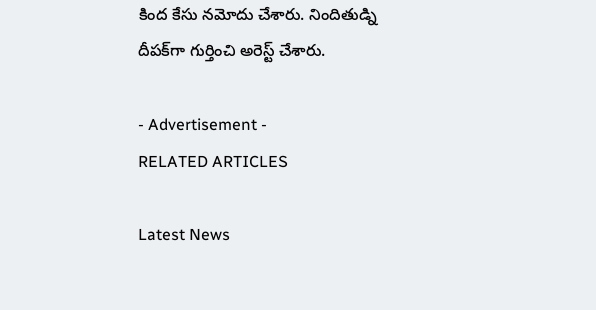కింద కేసు నమోదు చేశారు. నిందితుడ్ని దీపక్‌గా గుర్తించి అరెస్ట్‌ చేశారు.

- Advertisement -
RELATED ARTICLES

Latest News